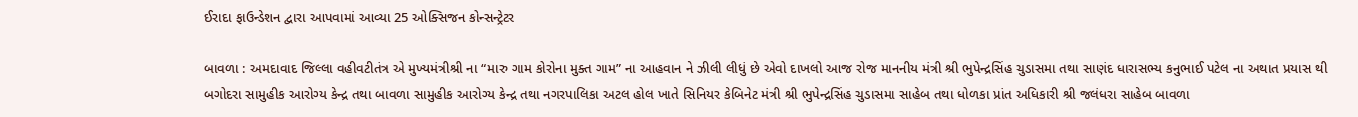ઈરાદા ફાઉન્ડેશન દ્વારા આપવામાં આવ્યા 25 ઓક્સિજન કોન્સન્ટ્રેટર

બાવળા : અમદાવાદ જિલ્લા વહીવટીતંત્ર એ મુખ્યમંત્રીશ્રી ના “મારુ ગામ કોરોના મુક્ત ગામ” ના આહવાન ને ઝીલી લીધું છે એવો દાખલો આજ રોજ માનનીય મંત્રી શ્રી ભુપેન્દ્રસિંહ ચુડાસમા તથા સાણંદ ધારાસભ્ય કનુભાઈ પટેલ ના અથાત પ્રયાસ થી બગોદરા સામુહીક આરોગ્ય કેન્દ્ર તથા બાવળા સામુહીક આરોગ્ય કેન્દ્ર તથા નગરપાલિકા અટલ હોલ ખાતે સિનિયર કેબિનેટ મંત્રી શ્રી ભુપેન્દ્રસિંહ ચુડાસમા સાહેબ તથા ધોળકા પ્રાંત અધિકારી શ્રી જલંધરા સાહેબ બાવળા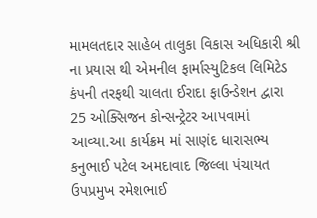મામલતદાર સાહેબ તાલુકા વિકાસ અધિકારી શ્રી ના પ્રયાસ થી એમનીલ ફાર્માસ્યુટિકલ લિમિટેડ કંપની તરફથી ચાલતા ઈરાદા ફાઉન્ડેશન દ્વારા 25 ઓક્સિજન કોન્સન્ટ્રેટર આપવામાં આવ્યા.આ કાર્યક્રમ માં સાણંદ ધારાસભ્ય કનુભાઈ પટેલ અમદાવાદ જિલ્લા પંચાયત ઉપપ્રમુખ રમેશભાઈ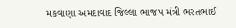મકવાણા અમદાવાદ જિલ્લા ભાજપ મંત્રી ભરતભાઈ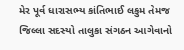મેર પૂર્વ ધારાસભ્ય કાંતિભાઈ લકુમ તેમજ જિલ્લા સદસ્યો તાલુકા સંગઠન આગેવાનો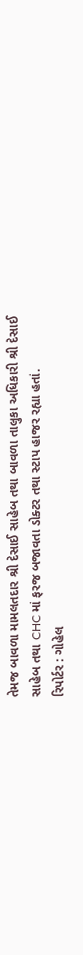તેમજ બાવળા મામલતદાર શ્રી દેસાઈ સાહેબ તથા બાવળા તાલુકા અધિકારી શ્રી દેસાઈ સાહેબ તથા CHC માં ફરજ બજાવતા ડોક્ટર તથા સ્ટાપ હાજર રહ્યા હતાં.
રિપોર્ટર : ગોહેલ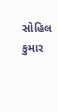સોહિલ કુમાર